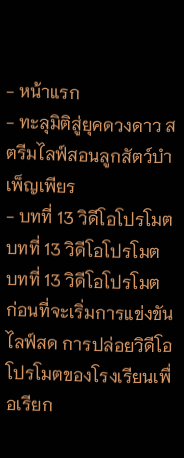- หน้าแรก
- ทะลุมิติสู่ยุคดวงดาว สตรีมไลฟ์สอนลูกสัตว์บำเพ็ญเพียร
- บทที่ 13 วิดีโอโปรโมต
บทที่ 13 วิดีโอโปรโมต
บทที่ 13 วิดีโอโปรโมต
ก่อนที่จะเริ่มการแข่งขันไลฟ์สด การปล่อยวิดีโอโปรโมตของโรงเรียนเพื่อเรียก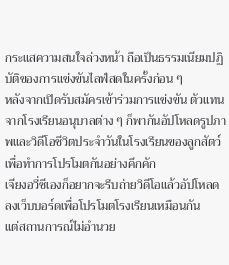กระแสความสนใจล่วงหน้า ถือเป็นธรรมเนียมปฏิบัติของการแข่งขันไลฟ์สดในครั้งก่อน ๆ
หลังจากเปิดรับสมัครเข้าร่วมการแข่งขัน ตัวแทนจากโรงเรียนอนุบาลต่าง ๆ ก็พากันอัปโหลดรูปภาพและวิดีโอชีวิตประจำวันในโรงเรียนของลูกสัตว์ เพื่อทำการโปรโมตกันอย่างคึกคัก
เจียงอวี่ซีเองก็อยากจะรีบถ่ายวิดีโอแล้วอัปโหลดลงเว็บบอร์ดเพื่อโปรโมตโรงเรียนเหมือนกัน
แต่สถานการณ์ไม่อำนวย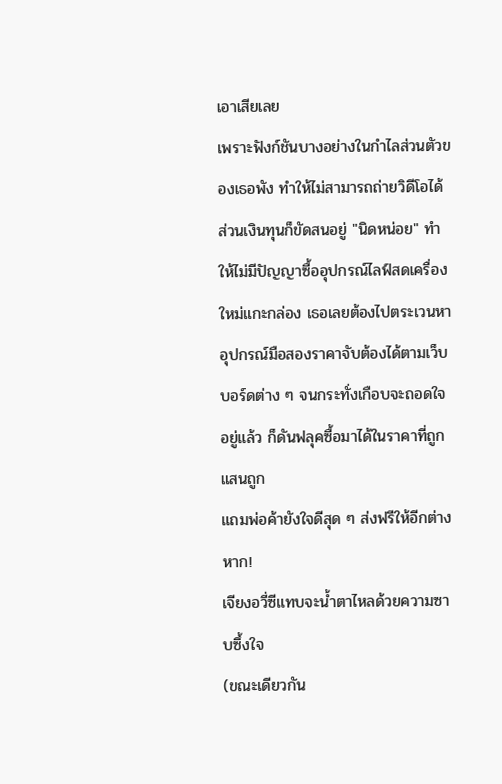เอาเสียเลย
เพราะฟังก์ชันบางอย่างในกำไลส่วนตัวของเธอพัง ทำให้ไม่สามารถถ่ายวิดีโอได้
ส่วนเงินทุนก็ขัดสนอยู่ "นิดหน่อย" ทำให้ไม่มีปัญญาซื้ออุปกรณ์ไลฟ์สดเครื่องใหม่แกะกล่อง เธอเลยต้องไปตระเวนหาอุปกรณ์มือสองราคาจับต้องได้ตามเว็บบอร์ดต่าง ๆ จนกระทั่งเกือบจะถอดใจอยู่แล้ว ก็ดันฟลุคซื้อมาได้ในราคาที่ถูกแสนถูก
แถมพ่อค้ายังใจดีสุด ๆ ส่งฟรีให้อีกต่างหาก!
เจียงอวี่ซีแทบจะน้ำตาไหลด้วยความซาบซึ้งใจ
(ขณะเดียวกัน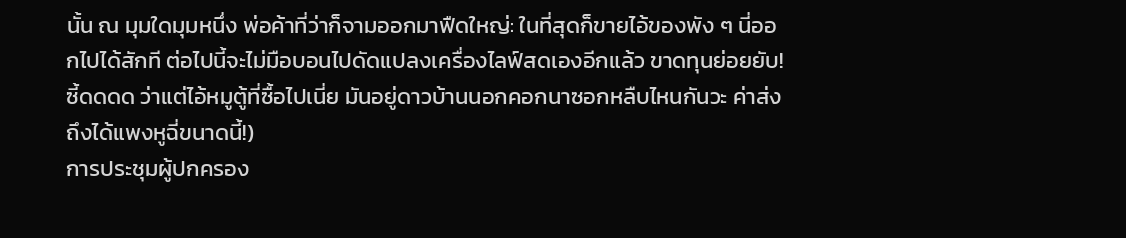นั้น ณ มุมใดมุมหนึ่ง พ่อค้าที่ว่าก็จามออกมาฟืดใหญ่: ในที่สุดก็ขายไอ้ของพัง ๆ นี่ออกไปได้สักที ต่อไปนี้จะไม่มือบอนไปดัดแปลงเครื่องไลฟ์สดเองอีกแล้ว ขาดทุนย่อยยับ! ซี้ดดดด ว่าแต่ไอ้หมูตู้ที่ซื้อไปเนี่ย มันอยู่ดาวบ้านนอกคอกนาซอกหลืบไหนกันวะ ค่าส่งถึงได้แพงหูฉี่ขนาดนี้!)
การประชุมผู้ปกครอง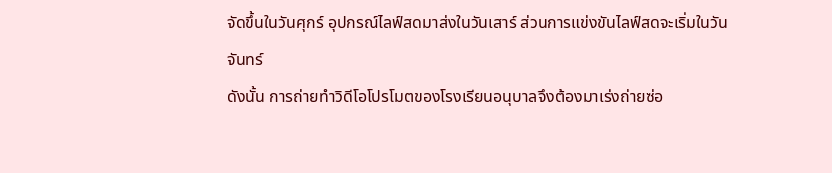จัดขึ้นในวันศุกร์ อุปกรณ์ไลฟ์สดมาส่งในวันเสาร์ ส่วนการแข่งขันไลฟ์สดจะเริ่มในวันจันทร์
ดังนั้น การถ่ายทำวิดีโอโปรโมตของโรงเรียนอนุบาลจึงต้องมาเร่งถ่ายซ่อ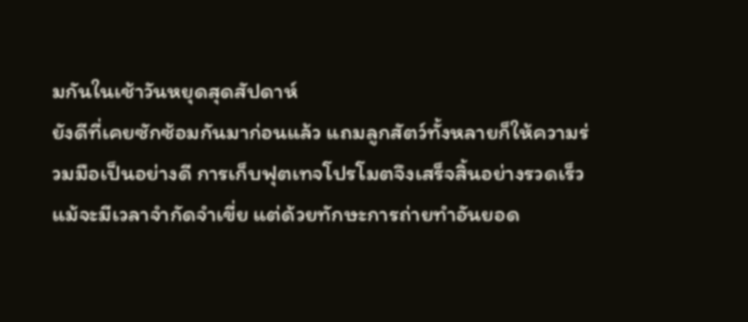มกันในเช้าวันหยุดสุดสัปดาห์
ยังดีที่เคยซักซ้อมกันมาก่อนแล้ว แถมลูกสัตว์ทั้งหลายก็ให้ความร่วมมือเป็นอย่างดี การเก็บฟุตเทจโปรโมตจึงเสร็จสิ้นอย่างรวดเร็ว
แม้จะมีเวลาจำกัดจำเขี่ย แต่ด้วยทักษะการถ่ายทำอันยอด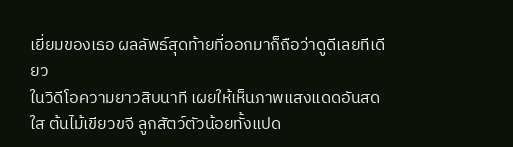เยี่ยมของเธอ ผลลัพธ์สุดท้ายที่ออกมาก็ถือว่าดูดีเลยทีเดียว
ในวิดีโอความยาวสิบนาที เผยให้เห็นภาพแสงแดดอันสดใส ต้นไม้เขียวขจี ลูกสัตว์ตัวน้อยทั้งแปด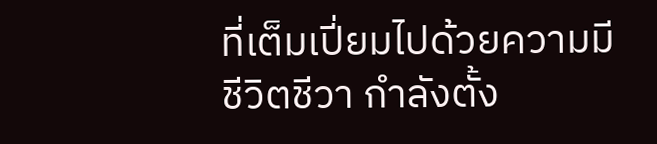ที่เต็มเปี่ยมไปด้วยความมีชีวิตชีวา กำลังตั้ง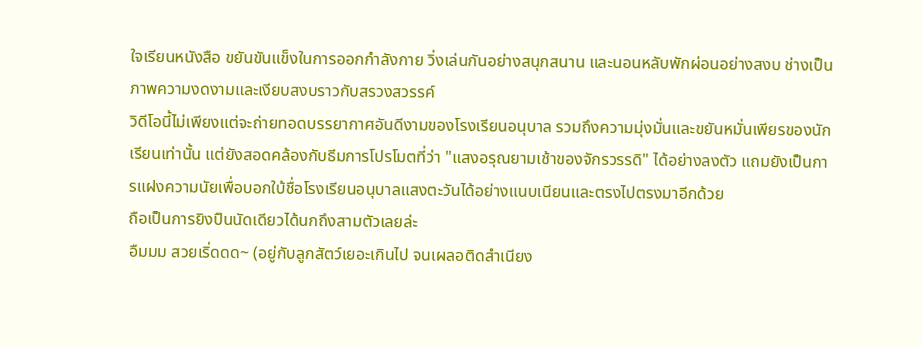ใจเรียนหนังสือ ขยันขันแข็งในการออกกำลังกาย วิ่งเล่นกันอย่างสนุกสนาน และนอนหลับพักผ่อนอย่างสงบ ช่างเป็นภาพความงดงามและเงียบสงบราวกับสรวงสวรรค์
วิดีโอนี้ไม่เพียงแต่จะถ่ายทอดบรรยากาศอันดีงามของโรงเรียนอนุบาล รวมถึงความมุ่งมั่นและขยันหมั่นเพียรของนักเรียนเท่านั้น แต่ยังสอดคล้องกับธีมการโปรโมตที่ว่า "แสงอรุณยามเช้าของจักรวรรดิ" ได้อย่างลงตัว แถมยังเป็นการแฝงความนัยเพื่อบอกใบ้ชื่อโรงเรียนอนุบาลแสงตะวันได้อย่างแนบเนียนและตรงไปตรงมาอีกด้วย
ถือเป็นการยิงปืนนัดเดียวได้นกถึงสามตัวเลยล่ะ
อืมมม สวยเริ่ดดด~ (อยู่กับลูกสัตว์เยอะเกินไป จนเผลอติดสำเนียง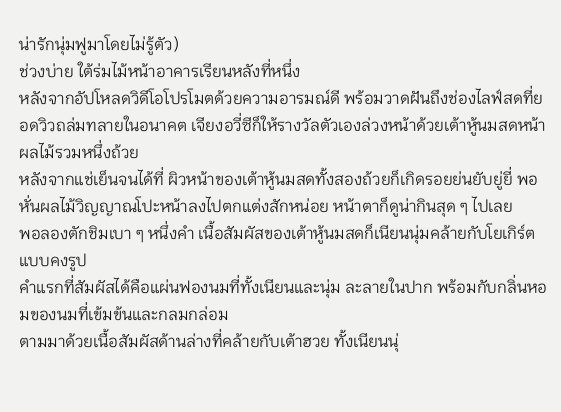น่ารักนุ่มฟูมาโดยไม่รู้ตัว)
ช่วงบ่าย ใต้ร่มไม้หน้าอาคารเรียนหลังที่หนึ่ง
หลังจากอัปโหลดวิดีโอโปรโมตด้วยความอารมณ์ดี พร้อมวาดฝันถึงช่องไลฟ์สดที่ยอดวิวถล่มทลายในอนาคต เจียงอวี่ซีก็ให้รางวัลตัวเองล่วงหน้าด้วยเต้าหู้นมสดหน้าผลไม้รวมหนึ่งถ้วย
หลังจากแช่เย็นจนได้ที่ ผิวหน้าของเต้าหู้นมสดทั้งสองถ้วยก็เกิดรอยย่นยับยู่ยี่ พอหั่นผลไม้วิญญาณโปะหน้าลงไปตกแต่งสักหน่อย หน้าตาก็ดูน่ากินสุด ๆ ไปเลย
พอลองตักชิมเบา ๆ หนึ่งคำ เนื้อสัมผัสของเต้าหู้นมสดก็เนียนนุ่มคล้ายกับโยเกิร์ตแบบคงรูป
คำแรกที่สัมผัสได้คือแผ่นฟองนมที่ทั้งเนียนและนุ่ม ละลายในปาก พร้อมกับกลิ่นหอมของนมที่เข้มข้นและกลมกล่อม
ตามมาด้วยเนื้อสัมผัสด้านล่างที่คล้ายกับเต้าฮวย ทั้งเนียนนุ่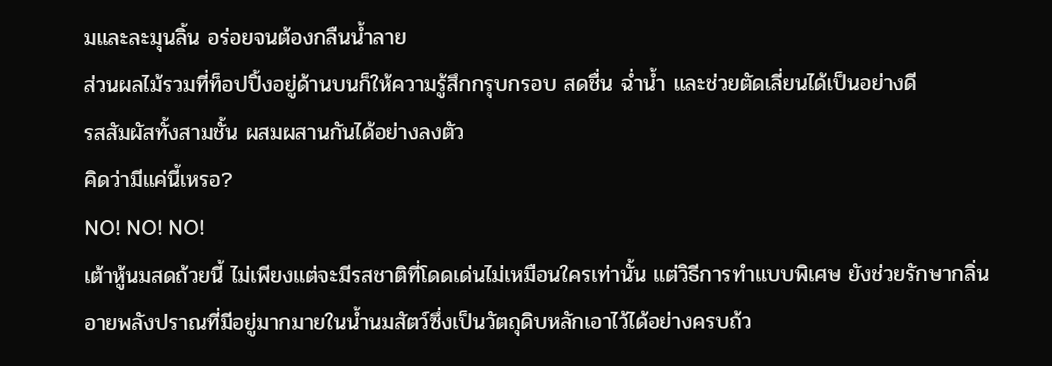มและละมุนลิ้น อร่อยจนต้องกลืนน้ำลาย
ส่วนผลไม้รวมที่ท็อปปิ้งอยู่ด้านบนก็ให้ความรู้สึกกรุบกรอบ สดชื่น ฉ่ำน้ำ และช่วยตัดเลี่ยนได้เป็นอย่างดี
รสสัมผัสทั้งสามชั้น ผสมผสานกันได้อย่างลงตัว
คิดว่ามีแค่นี้เหรอ?
NO! NO! NO!
เต้าหู้นมสดถ้วยนี้ ไม่เพียงแต่จะมีรสชาติที่โดดเด่นไม่เหมือนใครเท่านั้น แต่วิธีการทำแบบพิเศษ ยังช่วยรักษากลิ่นอายพลังปราณที่มีอยู่มากมายในน้ำนมสัตว์ซึ่งเป็นวัตถุดิบหลักเอาไว้ได้อย่างครบถ้ว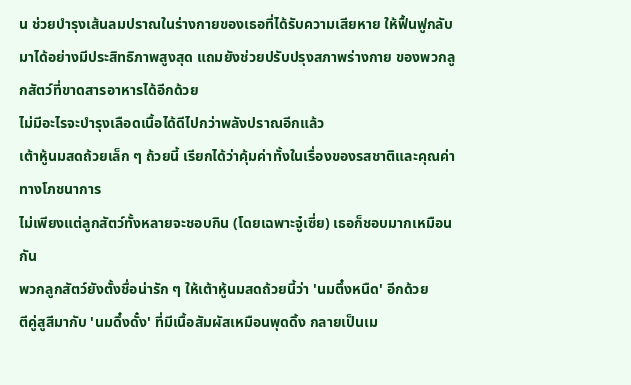น ช่วยบำรุงเส้นลมปราณในร่างกายของเธอที่ได้รับความเสียหาย ให้ฟื้นฟูกลับมาได้อย่างมีประสิทธิภาพสูงสุด แถมยังช่วยปรับปรุงสภาพร่างกาย ของพวกลูกสัตว์ที่ขาดสารอาหารได้อีกด้วย
ไม่มีอะไรจะบำรุงเลือดเนื้อได้ดีไปกว่าพลังปราณอีกแล้ว
เต้าหู้นมสดถ้วยเล็ก ๆ ถ้วยนี้ เรียกได้ว่าคุ้มค่าทั้งในเรื่องของรสชาติและคุณค่าทางโภชนาการ
ไม่เพียงแต่ลูกสัตว์ทั้งหลายจะชอบกิน (โดยเฉพาะจู๋เซี่ย) เธอก็ชอบมากเหมือนกัน
พวกลูกสัตว์ยังตั้งชื่อน่ารัก ๆ ให้เต้าหู้นมสดถ้วยนี้ว่า 'นมตึ๋งหนืด' อีกด้วย
ตีคู่สูสีมากับ 'นมดึ๋งดั๋ง' ที่มีเนื้อสัมผัสเหมือนพุดดิ้ง กลายเป็นเม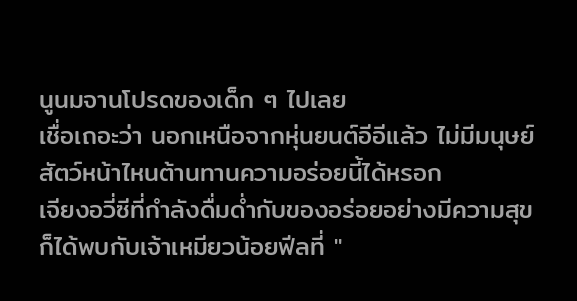นูนมจานโปรดของเด็ก ๆ ไปเลย
เชื่อเถอะว่า นอกเหนือจากหุ่นยนต์อีอีแล้ว ไม่มีมนุษย์สัตว์หน้าไหนต้านทานความอร่อยนี้ได้หรอก
เจียงอวี่ซีที่กำลังดื่มด่ำกับของอร่อยอย่างมีความสุข ก็ได้พบกับเจ้าเหมียวน้อยฟีลที่ "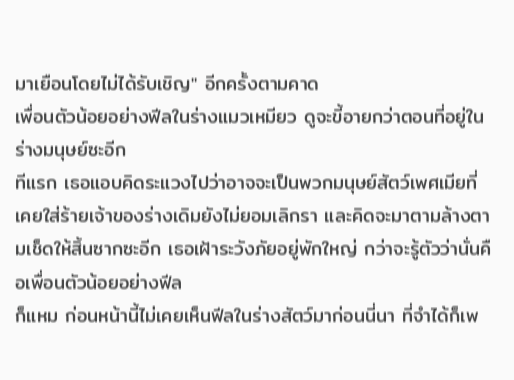มาเยือนโดยไม่ได้รับเชิญ" อีกครั้งตามคาด
เพื่อนตัวน้อยอย่างฟีลในร่างแมวเหมียว ดูจะขี้อายกว่าตอนที่อยู่ในร่างมนุษย์ซะอีก
ทีแรก เธอแอบคิดระแวงไปว่าอาจจะเป็นพวกมนุษย์สัตว์เพศเมียที่เคยใส่ร้ายเจ้าของร่างเดิมยังไม่ยอมเลิกรา และคิดจะมาตามล้างตามเช็ดให้สิ้นซากซะอีก เธอเฝ้าระวังภัยอยู่พักใหญ่ กว่าจะรู้ตัวว่านั่นคือเพื่อนตัวน้อยอย่างฟีล
ก็แหม ก่อนหน้านี้ไม่เคยเห็นฟีลในร่างสัตว์มาก่อนนี่นา ที่จำได้ก็เพ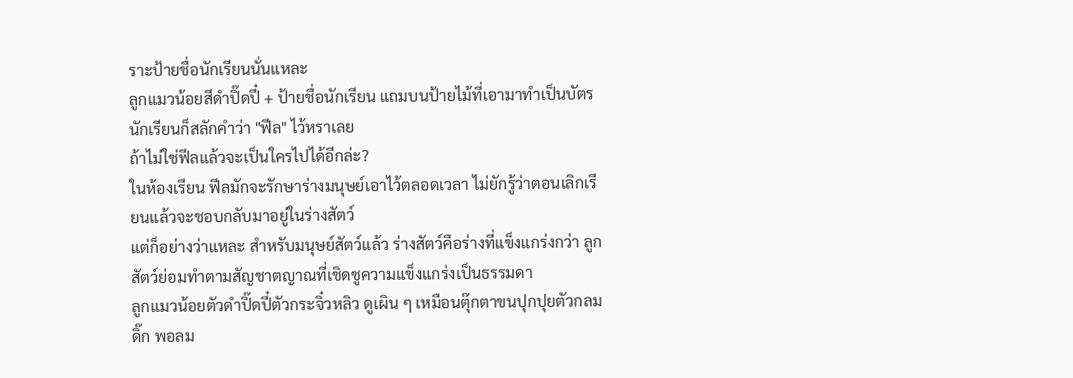ราะป้ายชื่อนักเรียนนั่นแหละ
ลูกแมวน้อยสีดำปิ๊ดปี๋ + ป้ายชื่อนักเรียน แถมบนป้ายไม้ที่เอามาทำเป็นบัตรนักเรียนก็สลักคำว่า "ฟีล" ไว้หราเลย
ถ้าไม่ใช่ฟีลแล้วจะเป็นใครไปได้อีกล่ะ?
ในห้องเรียน ฟีลมักจะรักษาร่างมนุษย์เอาไว้ตลอดเวลา ไม่ยักรู้ว่าตอนเลิกเรียนแล้วจะชอบกลับมาอยู่ในร่างสัตว์
แต่ก็อย่างว่าแหละ สำหรับมนุษย์สัตว์แล้ว ร่างสัตว์คือร่างที่แข็งแกร่งกว่า ลูกสัตว์ย่อมทำตามสัญชาตญาณที่เชิดชูความแข็งแกร่งเป็นธรรมดา
ลูกแมวน้อยตัวดำปิ๊ดปี๋ตัวกระจิ๋วหลิว ดูเผิน ๆ เหมือนตุ๊กตาขนปุกปุยตัวกลมดิ๊ก พอลม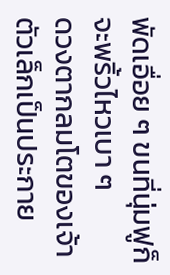พัดเอื่อย ๆ ขนที่นุ่มฟูก็จะพริ้วไหวเบา ๆ
ดวงตากลมโตของเจ้าตัวเล็กเป็นประกาย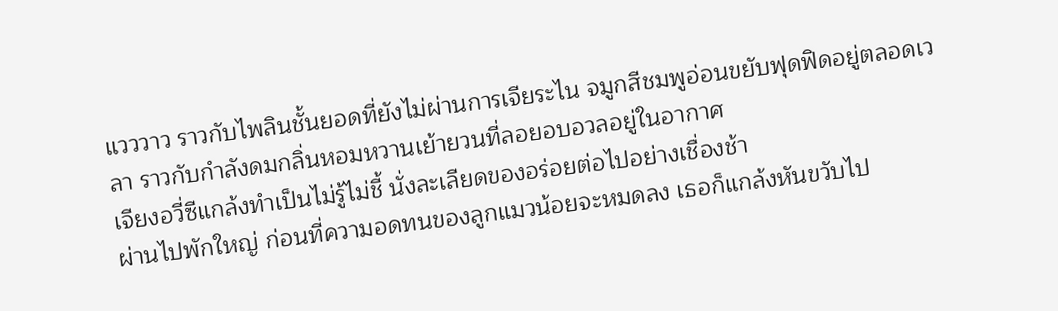แวววาว ราวกับไพลินชั้นยอดที่ยังไม่ผ่านการเจียระไน จมูกสีชมพูอ่อนขยับฟุดฟิดอยู่ตลอดเวลา ราวกับกำลังดมกลิ่นหอมหวานเย้ายวนที่ลอยอบอวลอยู่ในอากาศ
เจียงอวี่ซีแกล้งทำเป็นไม่รู้ไม่ชี้ นั่งละเลียดของอร่อยต่อไปอย่างเชื่องช้า
ผ่านไปพักใหญ่ ก่อนที่ความอดทนของลูกแมวน้อยจะหมดลง เธอก็แกล้งหันขวับไป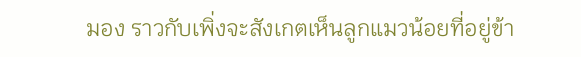มอง ราวกับเพิ่งจะสังเกตเห็นลูกแมวน้อยที่อยู่ข้า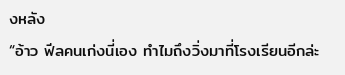งหลัง
“อ้าว ฟีลคนเก่งนี่เอง ทำไมถึงวิ่งมาที่โรงเรียนอีกล่ะ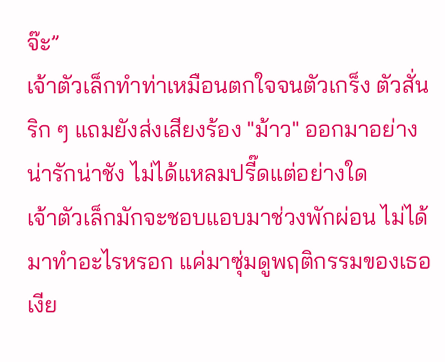จ๊ะ”
เจ้าตัวเล็กทำท่าเหมือนตกใจจนตัวเกร็ง ตัวสั่นริก ๆ แถมยังส่งเสียงร้อง "ม้าว" ออกมาอย่างน่ารักน่าชัง ไม่ได้แหลมปรี๊ดแต่อย่างใด
เจ้าตัวเล็กมักจะชอบแอบมาช่วงพักผ่อน ไม่ได้มาทำอะไรหรอก แค่มาซุ่มดูพฤติกรรมของเธอเงีย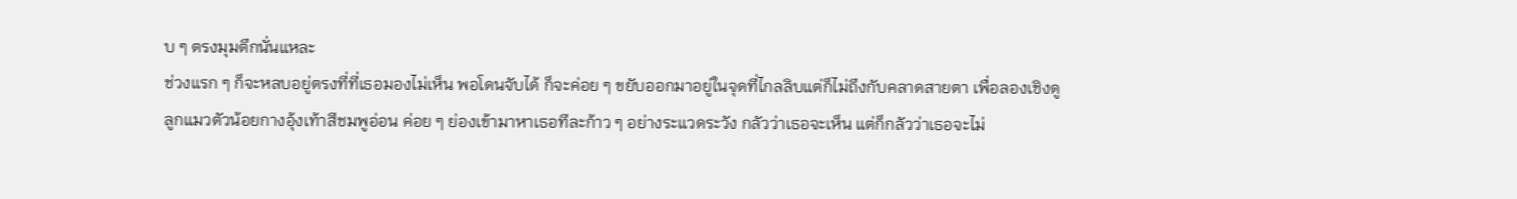บ ๆ ตรงมุมตึกนั่นแหละ
ช่วงแรก ๆ ก็จะหลบอยู่ตรงที่ที่เธอมองไม่เห็น พอโดนจับได้ ก็จะค่อย ๆ ขยับออกมาอยู่ในจุดที่ไกลลิบแต่ก็ไม่ถึงกับคลาดสายตา เพื่อลองเชิงดู
ลูกแมวตัวน้อยกางอุ้งเท้าสีชมพูอ่อน ค่อย ๆ ย่องเข้ามาหาเธอทีละก้าว ๆ อย่างระแวดระวัง กลัวว่าเธอจะเห็น แต่ก็กลัวว่าเธอจะไม่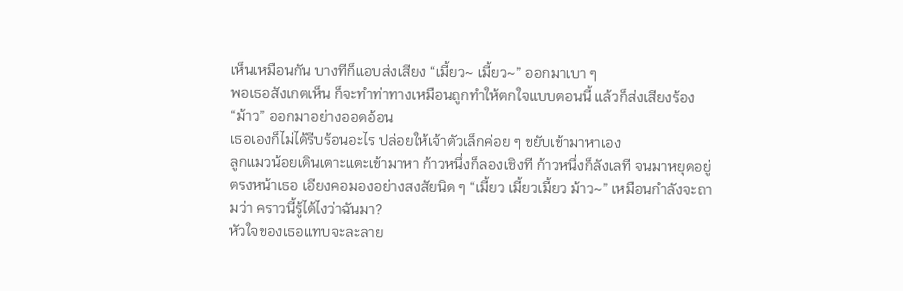เห็นเหมือนกัน บางทีก็แอบส่งเสียง “เมี้ยว~ เมี้ยว~” ออกมาเบา ๆ
พอเธอสังเกตเห็น ก็จะทำท่าทางเหมือนถูกทำให้ตกใจแบบตอนนี้ แล้วก็ส่งเสียงร้อง “ม้าว” ออกมาอย่างออดอ้อน
เธอเองก็ไม่ได้รีบร้อนอะไร ปล่อยให้เจ้าตัวเล็กค่อย ๆ ขยับเข้ามาหาเอง
ลูกแมวน้อยเดินเตาะแตะเข้ามาหา ก้าวหนึ่งก็ลองเชิงที ก้าวหนึ่งก็ลังเลที จนมาหยุดอยู่ตรงหน้าเธอ เอียงคอมองอย่างสงสัยนิด ๆ “เมี้ยว เมี้ยวเมี้ยว ม้าว~” เหมือนกำลังจะถามว่า คราวนี้รู้ได้ไงว่าฉันมา?
หัวใจของเธอแทบจะละลาย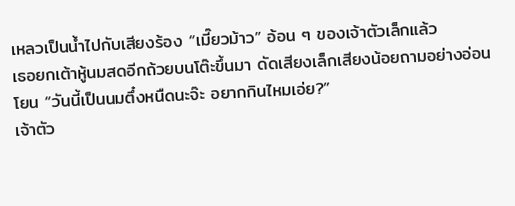เหลวเป็นน้ำไปกับเสียงร้อง “เมี๊ยวม้าว” อ้อน ๆ ของเจ้าตัวเล็กแล้ว
เธอยกเต้าหู้นมสดอีกถ้วยบนโต๊ะขึ้นมา ดัดเสียงเล็กเสียงน้อยถามอย่างอ่อนโยน “วันนี้เป็นนมตึ๋งหนืดนะจ๊ะ อยากกินไหมเอ่ย?”
เจ้าตัว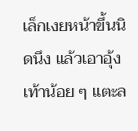เล็กเงยหน้าขึ้นนิดนึง แล้วเอาอุ้งเท้าน้อย ๆ แตะล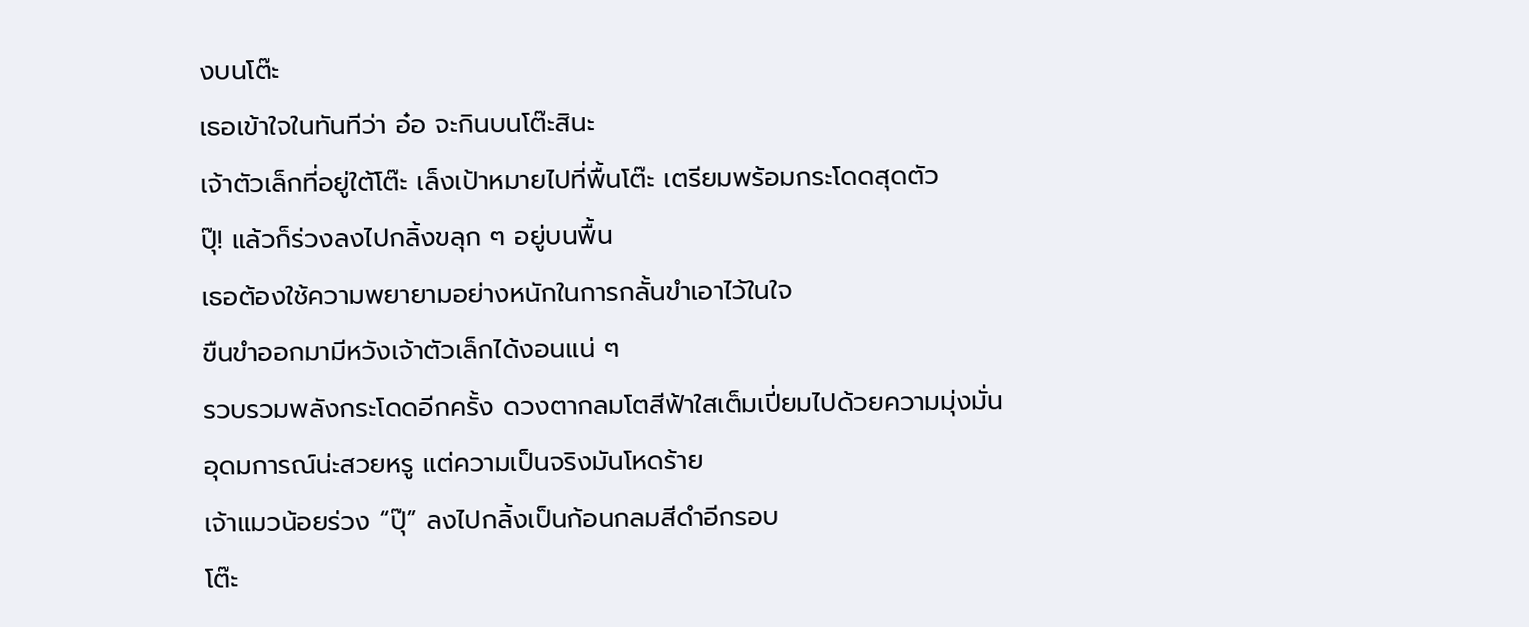งบนโต๊ะ
เธอเข้าใจในทันทีว่า อ๋อ จะกินบนโต๊ะสินะ
เจ้าตัวเล็กที่อยู่ใต้โต๊ะ เล็งเป้าหมายไปที่พื้นโต๊ะ เตรียมพร้อมกระโดดสุดตัว
ปุ๊! แล้วก็ร่วงลงไปกลิ้งขลุก ๆ อยู่บนพื้น
เธอต้องใช้ความพยายามอย่างหนักในการกลั้นขำเอาไว้ในใจ
ขืนขำออกมามีหวังเจ้าตัวเล็กได้งอนแน่ ๆ
รวบรวมพลังกระโดดอีกครั้ง ดวงตากลมโตสีฟ้าใสเต็มเปี่ยมไปด้วยความมุ่งมั่น
อุดมการณ์น่ะสวยหรู แต่ความเป็นจริงมันโหดร้าย
เจ้าแมวน้อยร่วง “ปุ๊” ลงไปกลิ้งเป็นก้อนกลมสีดำอีกรอบ
โต๊ะ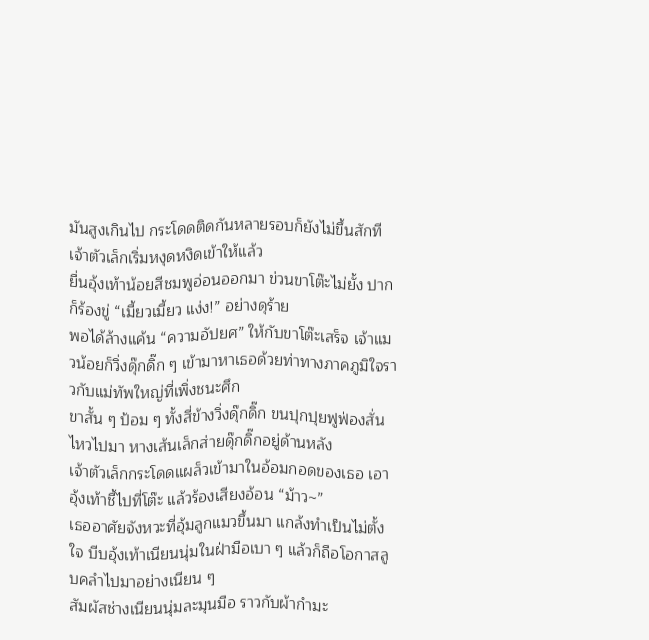มันสูงเกินไป กระโดดติดกันหลายรอบก็ยังไม่ขึ้นสักที
เจ้าตัวเล็กเริ่มหงุดหงิดเข้าให้แล้ว
ยื่นอุ้งเท้าน้อยสีชมพูอ่อนออกมา ข่วนขาโต๊ะไม่ยั้ง ปากก็ร้องขู่ “เมี้ยวเมี้ยว แง่ง!” อย่างดุร้าย
พอได้ล้างแค้น “ความอัปยศ” ให้กับขาโต๊ะเสร็จ เจ้าแมวน้อยก็วิ่งดุ๊กดิ๊ก ๆ เข้ามาหาเธอด้วยท่าทางภาคภูมิใจราวกับแม่ทัพใหญ่ที่เพิ่งชนะศึก
ขาสั้น ๆ ป้อม ๆ ทั้งสี่ข้างวิ่งดุ๊กดิ๊ก ขนปุกปุยฟูฟ่องสั่นไหวไปมา หางเส้นเล็กส่ายดุ๊กดิ๊กอยู่ด้านหลัง
เจ้าตัวเล็กกระโดดแผล็วเข้ามาในอ้อมกอดของเธอ เอาอุ้งเท้าชี้ไปที่โต๊ะ แล้วร้องเสียงอ้อน “ม้าว~”
เธออาศัยจังหวะที่อุ้มลูกแมวขึ้นมา แกล้งทำเป็นไม่ตั้งใจ บีบอุ้งเท้าเนียนนุ่มในฝ่ามือเบา ๆ แล้วก็ถือโอกาสลูบคลำไปมาอย่างเนียน ๆ
สัมผัสช่างเนียนนุ่มละมุนมือ ราวกับผ้ากำมะ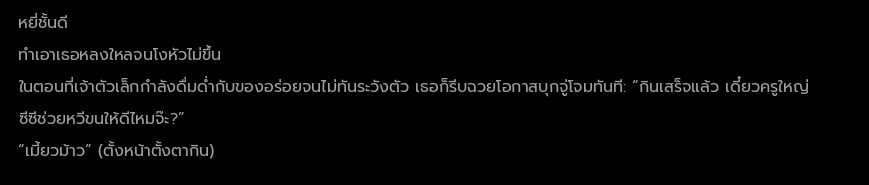หยี่ชั้นดี
ทำเอาเธอหลงใหลจนโงหัวไม่ขึ้น
ในตอนที่เจ้าตัวเล็กกำลังดื่มด่ำกับของอร่อยจนไม่ทันระวังตัว เธอก็รีบฉวยโอกาสบุกจู่โจมทันที: “กินเสร็จแล้ว เดี๋ยวครูใหญ่ซีซีช่วยหวีขนให้ดีไหมจ๊ะ?”
“เมี้ยวม้าว” (ตั้งหน้าตั้งตากิน)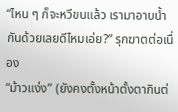“ไหน ๆ ก็จะหวีขนแล้ว เรามาอาบน้ำกันด้วยเลยดีไหมเอ่ย?” รุกฆาตต่อเนื่อง
“ม้าวแง่ง” (ยังคงตั้งหน้าตั้งตากินต่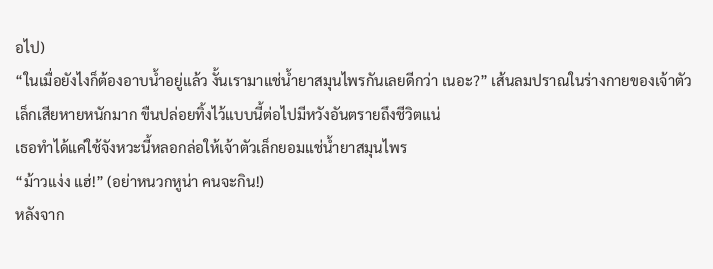อไป)
“ในเมื่อยังไงก็ต้องอาบน้ำอยู่แล้ว งั้นเรามาแช่น้ำยาสมุนไพรกันเลยดีกว่า เนอะ?” เส้นลมปราณในร่างกายของเจ้าตัวเล็กเสียหายหนักมาก ขืนปล่อยทิ้งไว้แบบนี้ต่อไปมีหวังอันตรายถึงชีวิตแน่
เธอทำได้แค่ใช้จังหวะนี้หลอกล่อให้เจ้าตัวเล็กยอมแช่น้ำยาสมุนไพร
“ม้าวแง่ง แฮ่!” (อย่าหนวกหูน่า คนจะกิน!)
หลังจาก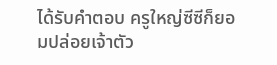ได้รับคำตอบ ครูใหญ่ซีซีก็ยอมปล่อยเจ้าตัว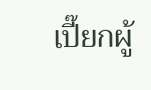เปี๊ยกผู้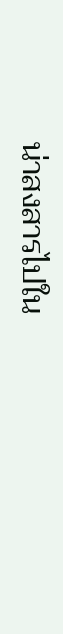น่าสงสารไปใน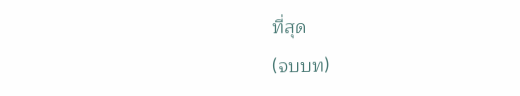ที่สุด
(จบบท)